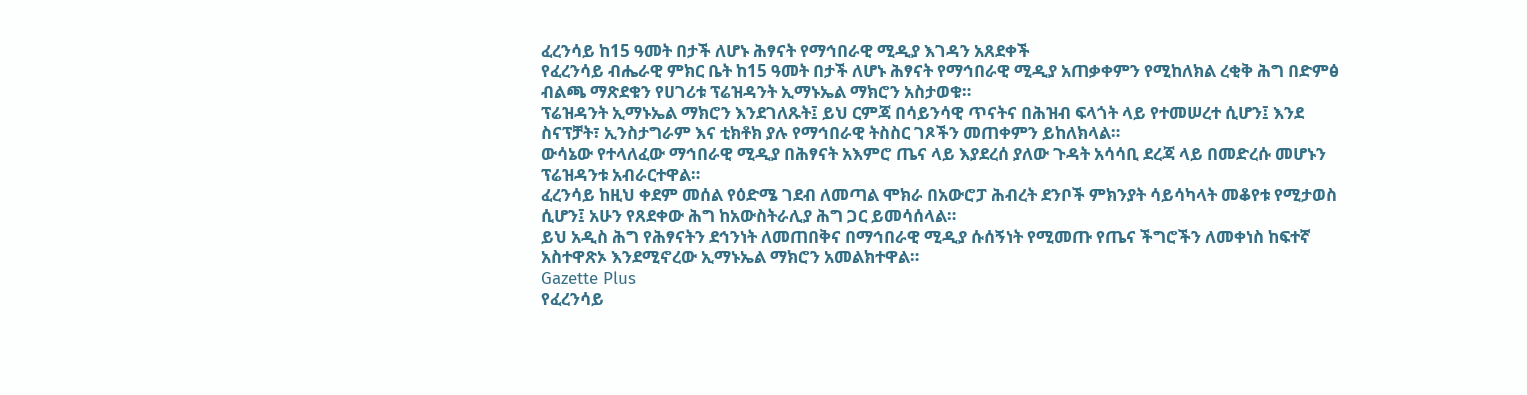ፈረንሳይ ከ15 ዓመት በታች ለሆኑ ሕፃናት የማኅበራዊ ሚዲያ እገዳን አጸደቀች
የፈረንሳይ ብሔራዊ ምክር ቤት ከ15 ዓመት በታች ለሆኑ ሕፃናት የማኅበራዊ ሚዲያ አጠቃቀምን የሚከለክል ረቂቅ ሕግ በድምፅ ብልጫ ማጽደቁን የሀገሪቱ ፕሬዝዳንት ኢማኑኤል ማክሮን አስታወቁ።
ፕሬዝዳንት ኢማኑኤል ማክሮን እንደገለጹት፤ ይህ ርምጃ በሳይንሳዊ ጥናትና በሕዝብ ፍላጎት ላይ የተመሠረተ ሲሆን፤ እንደ ስናፕቻት፣ ኢንስታግራም እና ቲክቶክ ያሉ የማኅበራዊ ትስስር ገጾችን መጠቀምን ይከለክላል።
ውሳኔው የተላለፈው ማኅበራዊ ሚዲያ በሕፃናት አእምሮ ጤና ላይ እያደረሰ ያለው ጉዳት አሳሳቢ ደረጃ ላይ በመድረሱ መሆኑን ፕሬዝዳንቱ አብራርተዋል።
ፈረንሳይ ከዚህ ቀደም መሰል የዕድሜ ገደብ ለመጣል ሞክራ በአውሮፓ ሕብረት ደንቦች ምክንያት ሳይሳካላት መቆየቱ የሚታወስ ሲሆን፤ አሁን የጸደቀው ሕግ ከአውስትራሊያ ሕግ ጋር ይመሳሰላል።
ይህ አዲስ ሕግ የሕፃናትን ደኅንነት ለመጠበቅና በማኅበራዊ ሚዲያ ሱሰኝነት የሚመጡ የጤና ችግሮችን ለመቀነስ ከፍተኛ አስተዋጽኦ እንደሚኖረው ኢማኑኤል ማክሮን አመልክተዋል።
Gazette Plus
የፈረንሳይ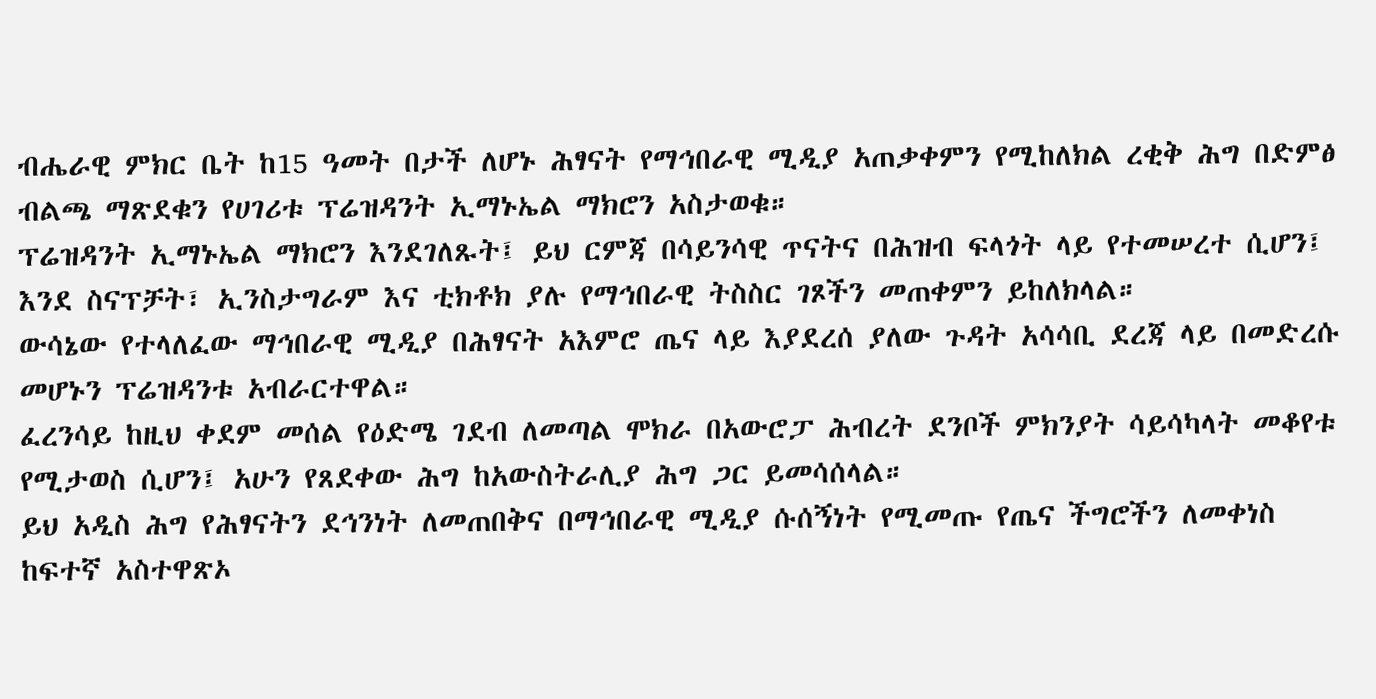ብሔራዊ ምክር ቤት ከ15 ዓመት በታች ለሆኑ ሕፃናት የማኅበራዊ ሚዲያ አጠቃቀምን የሚከለክል ረቂቅ ሕግ በድምፅ ብልጫ ማጽደቁን የሀገሪቱ ፕሬዝዳንት ኢማኑኤል ማክሮን አስታወቁ።
ፕሬዝዳንት ኢማኑኤል ማክሮን እንደገለጹት፤ ይህ ርምጃ በሳይንሳዊ ጥናትና በሕዝብ ፍላጎት ላይ የተመሠረተ ሲሆን፤ እንደ ስናፕቻት፣ ኢንስታግራም እና ቲክቶክ ያሉ የማኅበራዊ ትስስር ገጾችን መጠቀምን ይከለክላል።
ውሳኔው የተላለፈው ማኅበራዊ ሚዲያ በሕፃናት አእምሮ ጤና ላይ እያደረሰ ያለው ጉዳት አሳሳቢ ደረጃ ላይ በመድረሱ መሆኑን ፕሬዝዳንቱ አብራርተዋል።
ፈረንሳይ ከዚህ ቀደም መሰል የዕድሜ ገደብ ለመጣል ሞክራ በአውሮፓ ሕብረት ደንቦች ምክንያት ሳይሳካላት መቆየቱ የሚታወስ ሲሆን፤ አሁን የጸደቀው ሕግ ከአውስትራሊያ ሕግ ጋር ይመሳሰላል።
ይህ አዲስ ሕግ የሕፃናትን ደኅንነት ለመጠበቅና በማኅበራዊ ሚዲያ ሱሰኝነት የሚመጡ የጤና ችግሮችን ለመቀነስ ከፍተኛ አስተዋጽኦ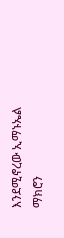እንደሚኖረው ኢማኑኤል ማክሮን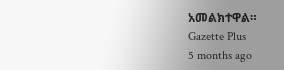አመልክተዋል።
Gazette Plus
5 months ago